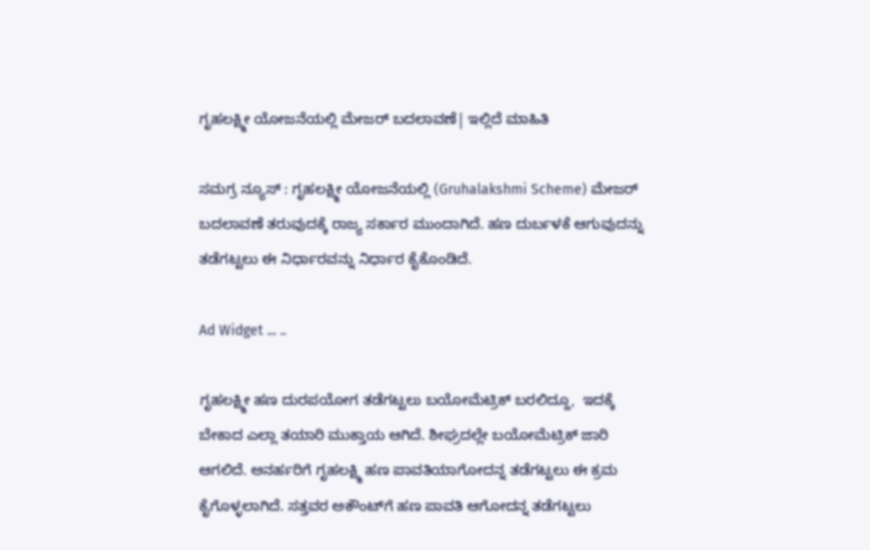ಗೃಹಲಕ್ಷ್ಮೀ ಯೋಜನೆಯಲ್ಲಿ ಮೇಜರ್ ಬದಲಾವಣೆ| ಇಲ್ಲಿದೆ ಮಾಹಿತಿ

ಸಮಗ್ರ ನ್ಯೂಸ್ : ಗೃಹಲಕ್ಷ್ಮೀ ಯೋಜನೆಯಲ್ಲಿ (Gruhalakshmi Scheme) ಮೇಜರ್ ಬದಲಾವಣೆ ತರುವುದಕ್ಕೆ ರಾಜ್ಯ ಸರ್ಕಾರ ಮುಂದಾಗಿದೆ. ಹಣ ದುರ್ಬಳಕೆ ಆಗುವುದನ್ನು ತಡೆಗಟ್ಟಲು ಈ ನಿರ್ಧಾರವನ್ನು ನಿರ್ಧಾರ ಕೈಕೊಂಡಿದೆ.

Ad Widget ... ..

ಗೃಹಲಕ್ಷ್ಮೀ ಹಣ ದುರಪಯೋಗ ತಡೆಗಟ್ಟಲು ಬಯೋಮೆಟ್ರಿಕ್ ಬರಲಿದ್ದೂ,  ಇದಕ್ಕೆ ಬೇಕಾದ ಎಲ್ಲಾ ತಯಾರಿ ಮುಕ್ತಾಯ ಆಗಿದೆ. ಶೀಘ್ರದಲ್ಲೇ ಬಯೋಮೆಟ್ರಿಕ್ ಜಾರಿ ಆಗಲಿದೆ. ಅನರ್ಹರಿಗೆ ಗೃಹಲಕ್ಷ್ಮಿ ಹಣ ಪಾವತಿಯಾಗೋದನ್ನ ತಡೆಗಟ್ಟಲು ಈ ಕ್ರಮ ಕೈಗೊಳ್ಳಲಾಗಿದೆ. ಸತ್ತವರ ಅಕೌಂಟ್‌ಗೆ ಹಣ ಪಾವತಿ ಆಗೋದನ್ನ ತಡೆಗಟ್ಟಲು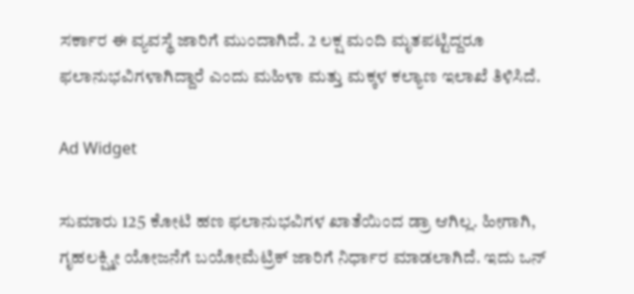ಸರ್ಕಾರ ಈ ವ್ಯವಸ್ಥೆ ಜಾರಿಗೆ ಮುಂದಾಗಿದೆ. 2 ಲಕ್ಷ ಮಂದಿ ಮೃತಪಟ್ಟಿದ್ದರೂ ಫಲಾನುಭವಿಗಳಾಗಿದ್ದಾರೆ ಎಂದು ಮಹಿಳಾ ಮತ್ತು ಮಕ್ಕಳ ಕಲ್ಯಾಣ ಇಲಾಖೆ ತಿಳಿಸಿದೆ.

Ad Widget

ಸುಮಾರು 125 ಕೋಟಿ ಹಣ ಫಲಾನುಭವಿಗಳ ಖಾತೆಯಿಂದ ಡ್ರಾ ಆಗಿಲ್ಲ. ಹೀಗಾಗಿ, ಗೃಹಲಕ್ಷ್ಮೀ ಯೋಜನೆಗೆ ಬಯೋಮೆಟ್ರಿಕ್ ಜಾರಿಗೆ ನಿರ್ಧಾರ ಮಾಡಲಾಗಿದೆ. ಇದು ಒನ್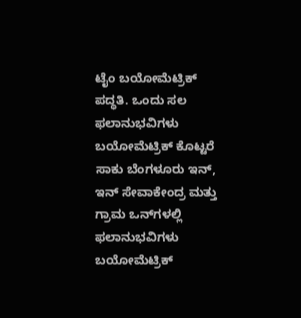ಟೈಂ ಬಯೋಮೆಟ್ರಿಕ್ ಪದ್ಧತಿ. ಒಂದು ಸಲ ಫಲಾನುಭವಿಗಳು ಬಯೋಮೆಟ್ರಿಕ್ ಕೊಟ್ಟರೆ ಸಾಕು ಬೆಂಗಳೂರು ಇನ್, ಇನ್ ಸೇವಾಕೇಂದ್ರ ಮತ್ತು ಗ್ರಾಮ ಒನ್‌ಗಳಲ್ಲಿ ಫಲಾನುಭವಿಗಳು ಬಯೋಮೆಟ್ರಿಕ್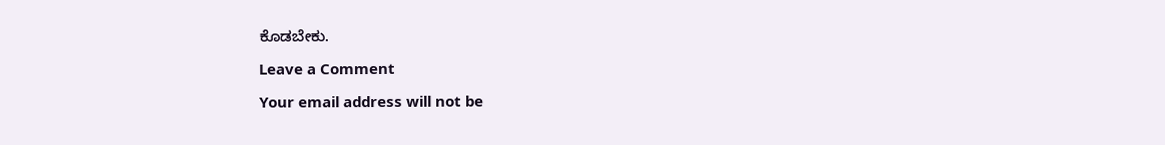ಕೊಡಬೇಕು.

Leave a Comment

Your email address will not be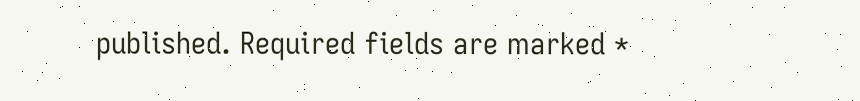published. Required fields are marked *